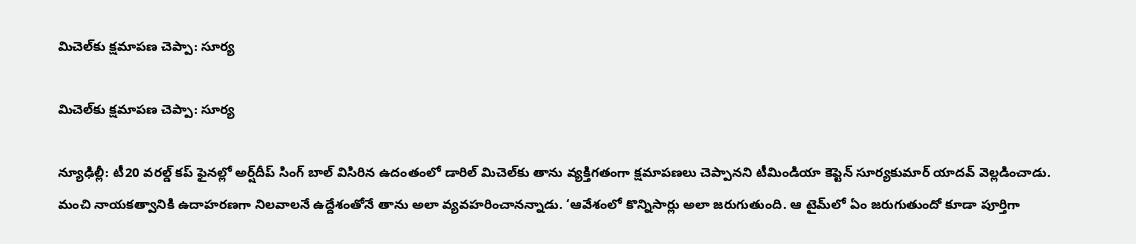మిచెల్‌‌కు క్షమాపణ చెప్పా: సూర్య

మిచెల్‌‌కు క్షమాపణ చెప్పా: సూర్య

న్యూఢిల్లీ: టీ20 వరల్డ్‌‌ కప్‌‌ ఫైనల్లో అర్ష్‌‌దీప్‌‌ సింగ్‌‌ బాల్‌‌ విసిరిన ఉదంతంలో డారిల్‌‌ మిచెల్‌‌కు తాను వ్యక్తిగతంగా క్షమాపణలు చెప్పానని టీమిండియా కెప్టెన్‌‌ సూర్యకుమార్‌‌ యాదవ్‌‌ వెల్లడించాడు. మంచి నాయకత్వానికి ఉదాహరణగా నిలవాలనే ఉద్దేశంతోనే తాను అలా వ్యవహరించానన్నాడు. ‘ఆవేశంలో కొన్నిసార్లు అలా జరుగుతుంది. ఆ టైమ్‌‌లో ఏం జరుగుతుందో కూడా పూర్తిగా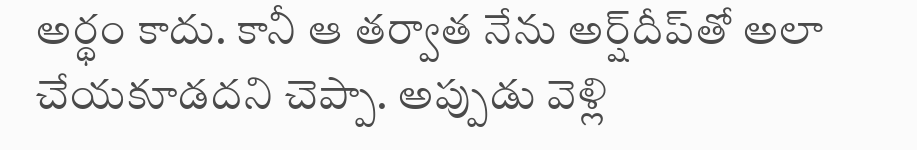అర్థం కాదు. కానీ ఆ తర్వాత నేను అర్ష్‌‌దీప్‌‌తో అలా చేయకూడదని చెప్పా. అప్పుడు వెళ్లి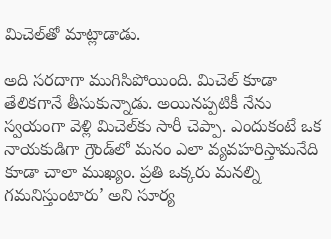మిచెల్‌‌తో మాట్లాడాడు.

అది సరదాగా ముగిసిపోయింది. మిచెల్‌‌ కూడా తేలికగానే తీసుకున్నాడు. అయినప్పటికీ నేను స్వయంగా వెళ్లి మిచెల్‌‌కు సారీ చెప్పా. ఎందుకంటే ఒక నాయకుడిగా గ్రౌండ్‌‌లో మనం ఎలా వ్యవహరిస్తామనేది కూడా చాలా ముఖ్యం. ప్రతి ఒక్కరు మనల్ని గమనిస్తుంటారు’ అని సూర్య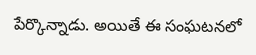పేర్కొన్నాడు. అయితే ఈ సంఘటనలో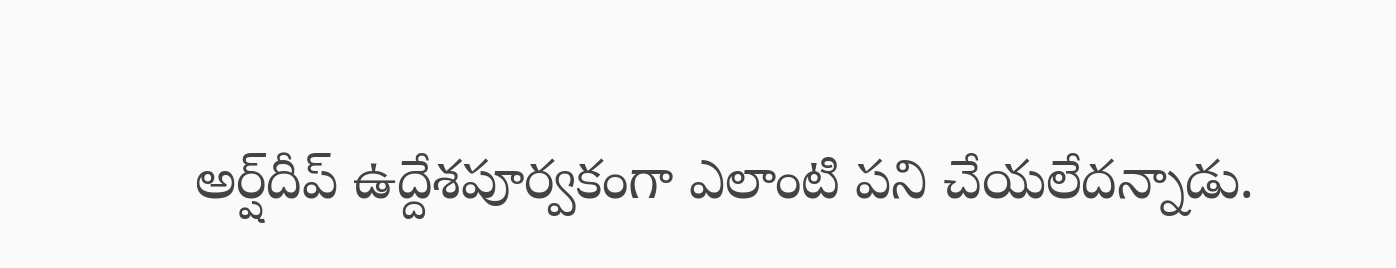అర్ష్‌‌దీప్‌‌ ఉద్దేశపూర్వకంగా ఎలాంటి పని చేయలేదన్నాడు.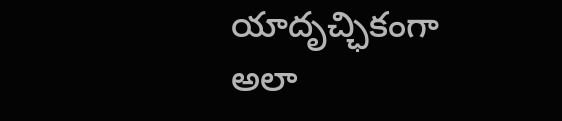యాదృచ్ఛికంగా అలా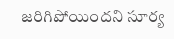జరిగిపోయిందని సూర్య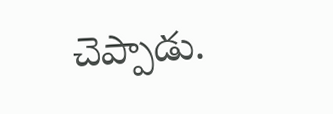చెప్పాడు.